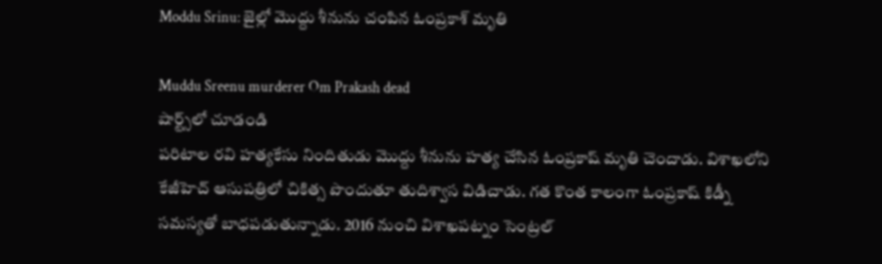Moddu Srinu: జైల్లో మొద్దు శీనును చంపిన ఓంప్రకాశ్ మృతి

Muddu Sreenu murderer Om Prakash dead
షార్ట్స్‌లో చూడండి
పరిటాల రవి హత్యకేసు నిందితుడు మొద్దు శీనును హత్య చేసిన ఓంప్రకాష్ మృతి చెందాడు. విశాఖలోని కేజీహెచ్ ఆసుపత్రిలో చికిత్స పొందుతూ తుదిశ్వాస విడిచాడు. గత కొంత కాలంగా ఓంప్రకాష్ కిడ్నీ సమస్యతో బాధపడుతున్నాడు. 2016 నుంచి విశాఖపట్నం సెంట్రల్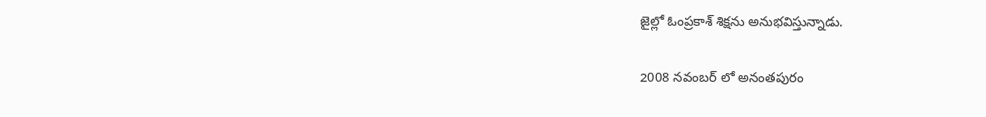జైల్లో ఓంప్రకాశ్ శిక్షను అనుభవిస్తున్నాడు.

2008 నవంబర్ లో అనంతపురం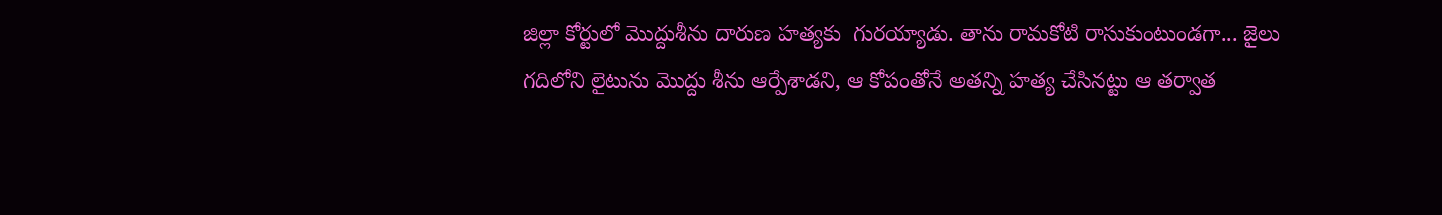జిల్లా కోర్టులో మొద్దుశీను దారుణ హత్యకు  గురయ్యాడు. తాను రామకోటి రాసుకుంటుండగా... జైలు గదిలోని లైటును మొద్దు శీను ఆర్పేశాడని, ఆ కోపంతోనే అతన్ని హత్య చేసినట్టు ఆ తర్వాత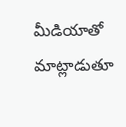మీడియాతో మాట్లాడుతూ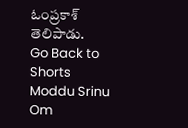ఓంప్రకాశ్ తెలిపాడు.
Go Back to Shorts
Moddu Srinu
Om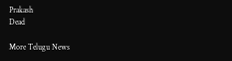Prakash
Dead

More Telugu News